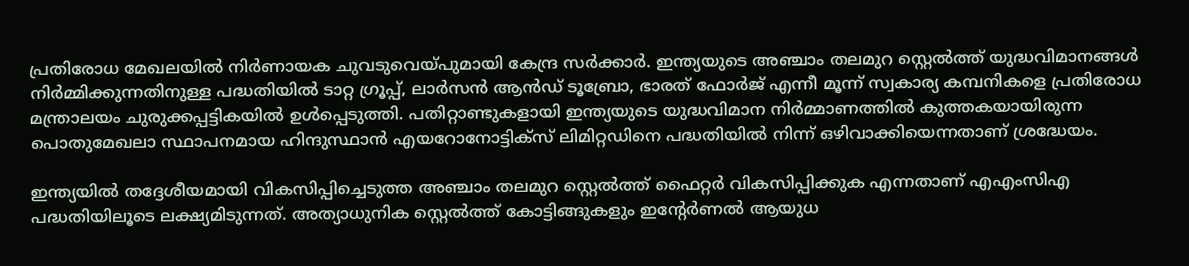പ്രതിരോധ മേഖലയിൽ നിർണായക ചുവടുവെയ്പുമായി കേന്ദ്ര സർക്കാർ. ഇന്ത്യയുടെ അഞ്ചാം തലമുറ സ്റ്റെൽത്ത് യുദ്ധവിമാനങ്ങൾ നിർമ്മിക്കുന്നതിനുള്ള പദ്ധതിയിൽ ടാറ്റ ഗ്രൂപ്പ്, ലാർസൻ ആൻഡ് ടൂബ്രോ, ഭാരത് ഫോർജ് എന്നീ മൂന്ന് സ്വകാര്യ കമ്പനികളെ പ്രതിരോധ മന്ത്രാലയം ചുരുക്കപ്പട്ടികയിൽ ഉൾപ്പെടുത്തി. പതിറ്റാണ്ടുകളായി ഇന്ത്യയുടെ യുദ്ധവിമാന നിർമ്മാണത്തിൽ കുത്തകയായിരുന്ന പൊതുമേഖലാ സ്ഥാപനമായ ഹിന്ദുസ്ഥാൻ എയറോനോട്ടിക്സ് ലിമിറ്റഡിനെ പദ്ധതിയിൽ നിന്ന് ഒഴിവാക്കിയെന്നതാണ് ശ്രദ്ധേയം.

ഇന്ത്യയിൽ തദ്ദേശീയമായി വികസിപ്പിച്ചെടുത്ത അഞ്ചാം തലമുറ സ്റ്റെൽത്ത് ഫൈറ്റർ വികസിപ്പിക്കുക എന്നതാണ് എഎംസിഎ പദ്ധതിയിലൂടെ ലക്ഷ്യമിടുന്നത്. അത്യാധുനിക സ്റ്റെൽത്ത് കോട്ടിങ്ങുകളും ഇന്റേർണൽ ആയുധ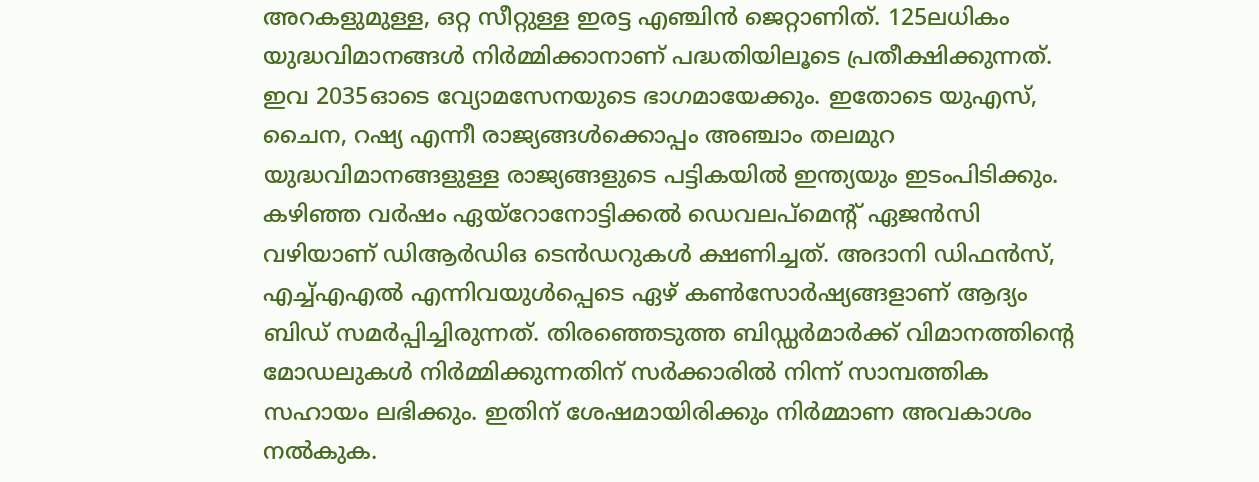അറകളുമുള്ള, ഒറ്റ സീറ്റുള്ള ഇരട്ട എഞ്ചിൻ ജെറ്റാണിത്. 125ലധികം യുദ്ധവിമാനങ്ങൾ നിർമ്മിക്കാനാണ് പദ്ധതിയിലൂടെ പ്രതീക്ഷിക്കുന്നത്. ഇവ 2035ഓടെ വ്യോമസേനയുടെ ഭാഗമായേക്കും. ഇതോടെ യുഎസ്, ചൈന, റഷ്യ എന്നീ രാജ്യങ്ങൾക്കൊപ്പം അഞ്ചാം തലമുറ യുദ്ധവിമാനങ്ങളുള്ള രാജ്യങ്ങളുടെ പട്ടികയിൽ ഇന്ത്യയും ഇടംപിടിക്കും.
കഴിഞ്ഞ വർഷം ഏയ്റോനോട്ടിക്കൽ ഡെവലപ്മെന്റ് ഏജൻസി വഴിയാണ് ഡിആർഡിഒ ടെൻഡറുകൾ ക്ഷണിച്ചത്. അദാനി ഡിഫൻസ്, എച്ച്എഎൽ എന്നിവയുൾപ്പെടെ ഏഴ് കൺസോർഷ്യങ്ങളാണ് ആദ്യം ബിഡ് സമർപ്പിച്ചിരുന്നത്. തിരഞ്ഞെടുത്ത ബിഡ്ഡർമാർക്ക് വിമാനത്തിന്റെ മോഡലുകൾ നിർമ്മിക്കുന്നതിന് സർക്കാരിൽ നിന്ന് സാമ്പത്തിക സഹായം ലഭിക്കും. ഇതിന് ശേഷമായിരിക്കും നിർമ്മാണ അവകാശം നൽകുക.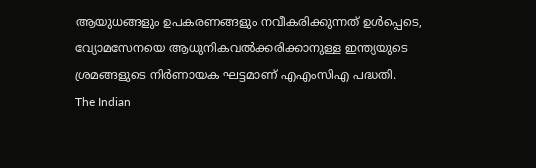ആയുധങ്ങളും ഉപകരണങ്ങളും നവീകരിക്കുന്നത് ഉൾപ്പെടെ, വ്യോമസേനയെ ആധുനികവൽക്കരിക്കാനുള്ള ഇന്ത്യയുടെ ശ്രമങ്ങളുടെ നിർണായക ഘട്ടമാണ് എഎംസിഎ പദ്ധതി.
The Indian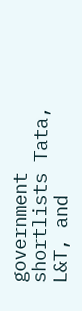government shortlists Tata, L&T, and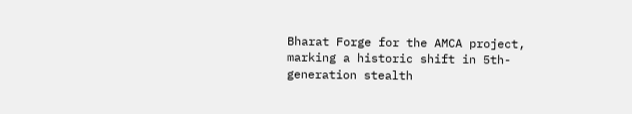Bharat Forge for the AMCA project, marking a historic shift in 5th-generation stealth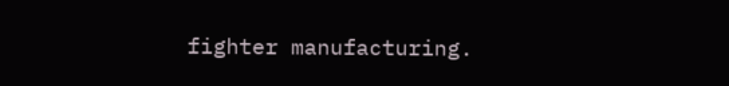fighter manufacturing.